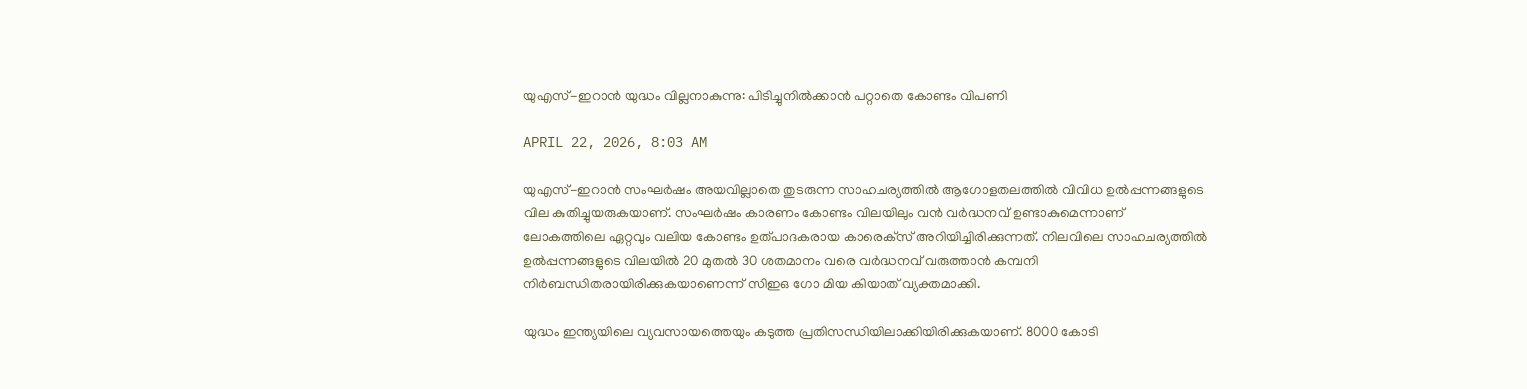യുഎസ്-ഇറാന്‍ യുദ്ധം വില്ലനാകുന്നു: പിടിച്ചുനില്‍ക്കാന്‍ പറ്റാതെ കോണ്ടം വിപണി

APRIL 22, 2026, 8:03 AM

യുഎസ്-ഇറാന്‍ സംഘര്‍ഷം അയവില്ലാതെ തുടരുന്ന സാഹചര്യത്തില്‍ ആഗോളതലത്തില്‍ വിവിധ ഉല്‍പ്പന്നങ്ങളുടെ വില കുതിച്ചുയരുകയാണ്. സംഘര്‍ഷം കാരണം കോണ്ടം വിലയിലും വന്‍ വര്‍ദ്ധനവ് ഉണ്ടാകുമെന്നാണ് ലോകത്തിലെ ഏറ്റവും വലിയ കോണ്ടം ഉത്പാദകരായ കാരെക്‌സ് അറിയിച്ചിരിക്കുന്നത്. നിലവിലെ സാഹചര്യത്തില്‍ ഉല്‍പ്പന്നങ്ങളുടെ വിലയില്‍ 20 മുതല്‍ 30 ശതമാനം വരെ വര്‍ദ്ധനവ് വരുത്താന്‍ കമ്പനി നിര്‍ബന്ധിതരായിരിക്കുകയാണെന്ന് സിഇഒ ഗോ മിയ കിയാത് വ്യക്തമാക്കി.

യുദ്ധം ഇന്ത്യയിലെ വ്യവസായത്തെയും കടുത്ത പ്രതിസന്ധിയിലാക്കിയിരിക്കുകയാണ്. 8000 കോടി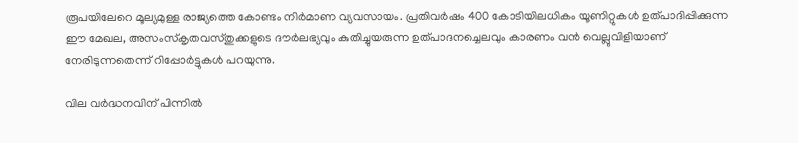രൂപയിലേറെ മൂല്യമുള്ള രാജ്യത്തെ കോണ്ടം നിര്‍മാണ വ്യവസായം. പ്രതിവര്‍ഷം 400 കോടിയിലധികം യൂണിറ്റുകള്‍ ഉത്പാദിപ്പിക്കുന്ന ഈ മേഖല, അസംസ്‌കൃതവസ്തുക്കളുടെ ദൗര്‍ലഭ്യവും കുതിച്ചുയരുന്ന ഉത്പാദനച്ചെലവും കാരണം വന്‍ വെല്ലുവിളിയാണ് നേരിടുന്നതെന്ന് റിപ്പോര്‍ട്ടുകള്‍ പറയുന്നു.

വില വര്‍ദ്ധനവിന് പിന്നില്‍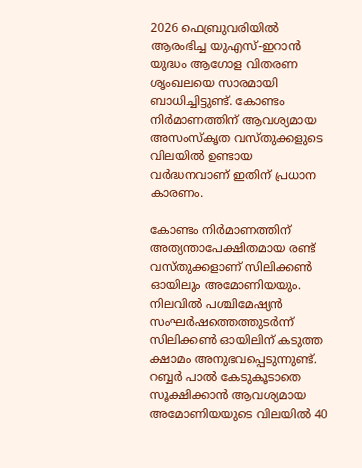2026 ഫെബ്രുവരിയില്‍ ആരംഭിച്ച യുഎസ്-ഇറാന്‍ യുദ്ധം ആഗോള വിതരണ ശൃംഖലയെ സാരമായി ബാധിച്ചിട്ടുണ്ട്. കോണ്ടം നിര്‍മാണത്തിന് ആവശ്യമായ അസംസ്‌കൃത വസ്തുക്കളുടെ വിലയില്‍ ഉണ്ടായ വര്‍ദ്ധനവാണ് ഇതിന് പ്രധാന കാരണം.

കോണ്ടം നിര്‍മാണത്തിന് അത്യന്താപേക്ഷിതമായ രണ്ട് വസ്തുക്കളാണ് സിലിക്കണ്‍ ഓയിലും അമോണിയയും. നിലവില്‍ പശ്ചിമേഷ്യന്‍ സംഘര്‍ഷത്തെത്തുടര്‍ന്ന് സിലിക്കണ്‍ ഓയിലിന് കടുത്ത ക്ഷാമം അനുഭവപ്പെടുന്നുണ്ട്. റബ്ബര്‍ പാല്‍ കേടുകൂടാതെ സൂക്ഷിക്കാന്‍ ആവശ്യമായ അമോണിയയുടെ വിലയില്‍ 40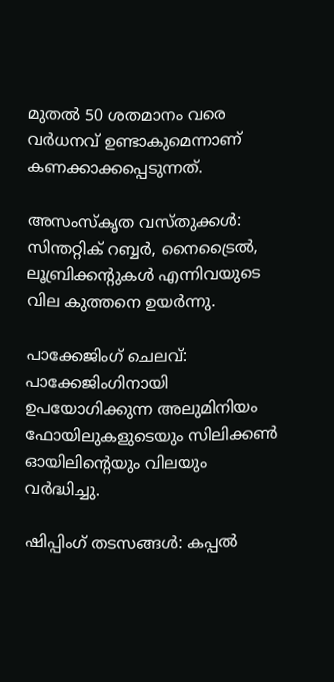മുതല്‍ 50 ശതമാനം വരെ വര്‍ധനവ് ഉണ്ടാകുമെന്നാണ് കണക്കാക്കപ്പെടുന്നത്.

അസംസ്‌കൃത വസ്തുക്കള്‍: സിന്തറ്റിക് റബ്ബര്‍, നൈട്രൈല്‍, ലൂബ്രിക്കന്റുകള്‍ എന്നിവയുടെ വില കുത്തനെ ഉയര്‍ന്നു.

പാക്കേജിംഗ് ചെലവ്: പാക്കേജിംഗിനായി ഉപയോഗിക്കുന്ന അലുമിനിയം ഫോയിലുകളുടെയും സിലിക്കണ്‍ ഓയിലിന്റെയും വിലയും വര്‍ദ്ധിച്ചു.

ഷിപ്പിംഗ് തടസങ്ങള്‍: കപ്പല്‍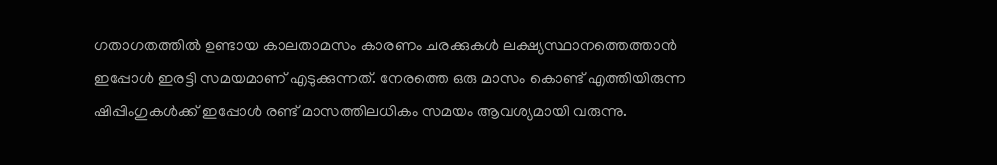ഗതാഗതത്തില്‍ ഉണ്ടായ കാലതാമസം കാരണം ചരക്കുകള്‍ ലക്ഷ്യസ്ഥാനത്തെത്താന്‍ ഇപ്പോള്‍ ഇരട്ടി സമയമാണ് എടുക്കുന്നത്. നേരത്തെ ഒരു മാസം കൊണ്ട് എത്തിയിരുന്ന ഷിപ്പിംഗുകള്‍ക്ക് ഇപ്പോള്‍ രണ്ട് മാസത്തിലധികം സമയം ആവശ്യമായി വരുന്നു.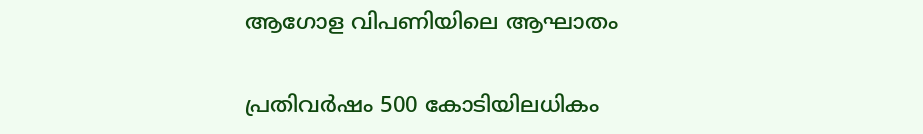ആഗോള വിപണിയിലെ ആഘാതം

പ്രതിവര്‍ഷം 500 കോടിയിലധികം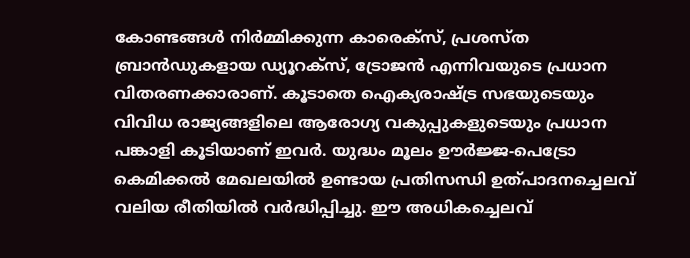കോണ്ടങ്ങള്‍ നിര്‍മ്മിക്കുന്ന കാരെക്‌സ്, പ്രശസ്ത ബ്രാന്‍ഡുകളായ ഡ്യൂറക്‌സ്, ട്രോജന്‍ എന്നിവയുടെ പ്രധാന വിതരണക്കാരാണ്. കൂടാതെ ഐക്യരാഷ്ട്ര സഭയുടെയും വിവിധ രാജ്യങ്ങളിലെ ആരോഗ്യ വകുപ്പുകളുടെയും പ്രധാന പങ്കാളി കൂടിയാണ് ഇവര്‍. യുദ്ധം മൂലം ഊര്‍ജ്ജ-പെട്രോ കെമിക്കല്‍ മേഖലയില്‍ ഉണ്ടായ പ്രതിസന്ധി ഉത്പാദനച്ചെലവ് വലിയ രീതിയില്‍ വര്‍ദ്ധിപ്പിച്ചു. ഈ അധികച്ചെലവ്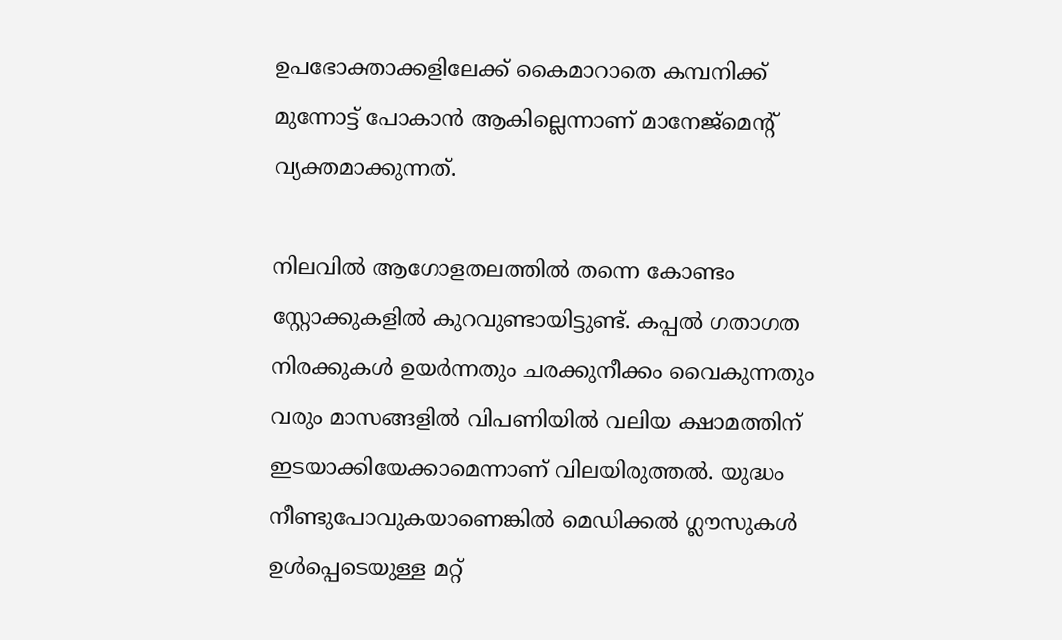ഉപഭോക്താക്കളിലേക്ക് കൈമാറാതെ കമ്പനിക്ക് മുന്നോട്ട് പോകാന്‍ ആകില്ലെന്നാണ് മാനേജ്മെന്റ് വ്യക്തമാക്കുന്നത്.

നിലവില്‍ ആഗോളതലത്തില്‍ തന്നെ കോണ്ടം സ്റ്റോക്കുകളില്‍ കുറവുണ്ടായിട്ടുണ്ട്. കപ്പല്‍ ഗതാഗത നിരക്കുകള്‍ ഉയര്‍ന്നതും ചരക്കുനീക്കം വൈകുന്നതും വരും മാസങ്ങളില്‍ വിപണിയില്‍ വലിയ ക്ഷാമത്തിന് ഇടയാക്കിയേക്കാമെന്നാണ് വിലയിരുത്തല്‍. യുദ്ധം നീണ്ടുപോവുകയാണെങ്കില്‍ മെഡിക്കല്‍ ഗ്ലൗസുകള്‍ ഉള്‍പ്പെടെയുള്ള മറ്റ്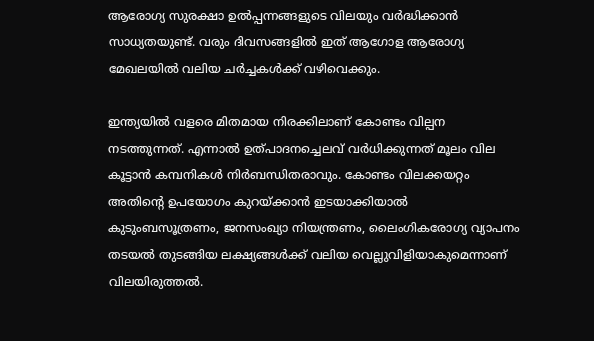ആരോഗ്യ സുരക്ഷാ ഉല്‍പ്പന്നങ്ങളുടെ വിലയും വര്‍ദ്ധിക്കാന്‍ സാധ്യതയുണ്ട്. വരും ദിവസങ്ങളില്‍ ഇത് ആഗോള ആരോഗ്യ മേഖലയില്‍ വലിയ ചര്‍ച്ചകള്‍ക്ക് വഴിവെക്കും.

ഇന്ത്യയില്‍ വളരെ മിതമായ നിരക്കിലാണ് കോണ്ടം വില്പന നടത്തുന്നത്. എന്നാല്‍ ഉത്പാദനച്ചെലവ് വര്‍ധിക്കുന്നത് മൂലം വില കൂട്ടാന്‍ കമ്പനികള്‍ നിര്‍ബന്ധിതരാവും. കോണ്ടം വിലക്കയറ്റം അതിന്റെ ഉപയോഗം കുറയ്ക്കാന്‍ ഇടയാക്കിയാല്‍ കുടുംബസൂത്രണം, ജനസംഖ്യാ നിയന്ത്രണം, ലൈംഗികരോഗ്യ വ്യാപനം തടയല്‍ തുടങ്ങിയ ലക്ഷ്യങ്ങള്‍ക്ക് വലിയ വെല്ലുവിളിയാകുമെന്നാണ് വിലയിരുത്തല്‍.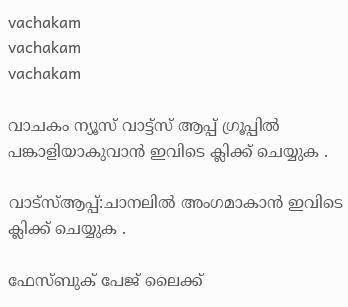vachakam
vachakam
vachakam

വാചകം ന്യൂസ് വാട്ട്സ് ആപ്പ് ഗ്രൂപ്പിൽ പങ്കാളിയാകുവാൻ ഇവിടെ ക്ലിക്ക് ചെയ്യുക .

വാട്സ്ആപ്പ്:ചാനലിൽ അംഗമാകാൻ ഇവിടെ ക്ലിക്ക് ചെയ്യുക .

ഫേസ്ബുക് പേജ് ലൈക്ക്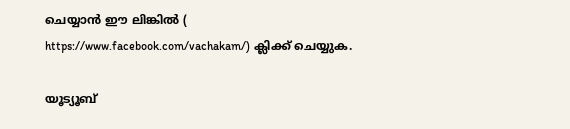ചെയ്യാൻ ഈ ലിങ്കിൽ (
https://www.facebook.com/vachakam/) ക്ലിക്ക് ചെയ്യുക.

യൂട്യൂബ്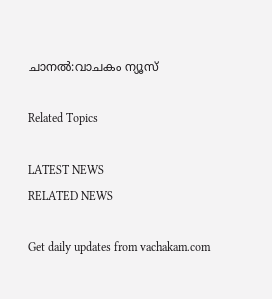ചാനൽ:വാചകം ന്യൂസ്

Related Topics

LATEST NEWS
RELATED NEWS

Get daily updates from vachakam.com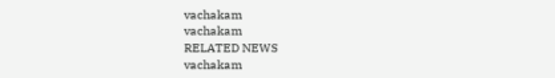vachakam
vachakam
RELATED NEWS
vachakam